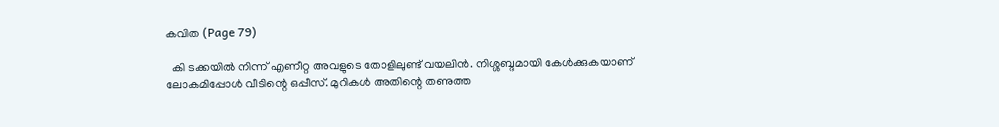കവിത (Page 79)

  കി ടക്കയില്‍ നിന്ന് എണീറ്റ അവളുടെ തോളിലുണ്ട് വയലിന്‍. നിശ്ശബ്ദമായി കേള്‍ക്കുകയാണ് ലോകമിപ്പോള്‍ വീടിന്റെ ഒപ്പീസ്. മുറികള്‍ അതിന്റെ തണുത്ത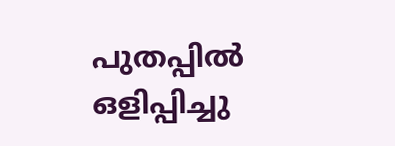പുതപ്പില്‍ ഒളിപ്പിച്ചു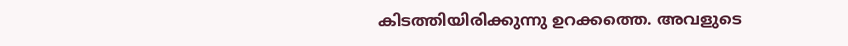കിടത്തിയിരിക്കുന്നു ഉറക്കത്തെ. അവളുടെ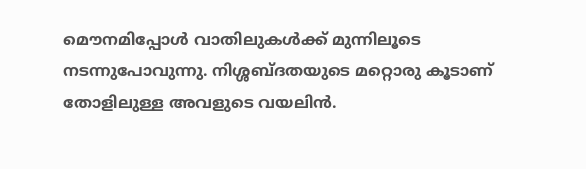മൌനമിപ്പോള്‍ വാതിലുകൾക്ക് മുന്നിലൂടെ നടന്നുപോവുന്നു. നിശ്ശബ്ദതയുടെ മറ്റൊരു കൂടാണ് തോളിലുള്ള അവളുടെ വയലിന്‍.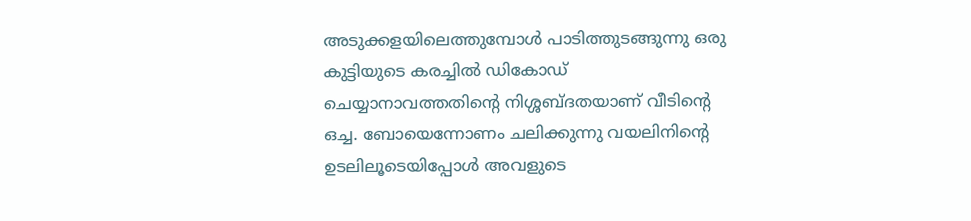അടുക്കളയിലെത്തുമ്പോള്‍ പാടിത്തുടങ്ങുന്നു ഒരു കുട്ടിയുടെ കരച്ചിൽ ഡികോഡ് ചെയ്യാനാവത്തതിന്റെ നിശ്ശബ്ദതയാണ് വീടിന്റെ ഒച്ച. ബോയെന്നോണം ചലിക്കുന്നു വയലിനിന്റെ ഉടലിലൂടെയിപ്പോൾ അവളുടെ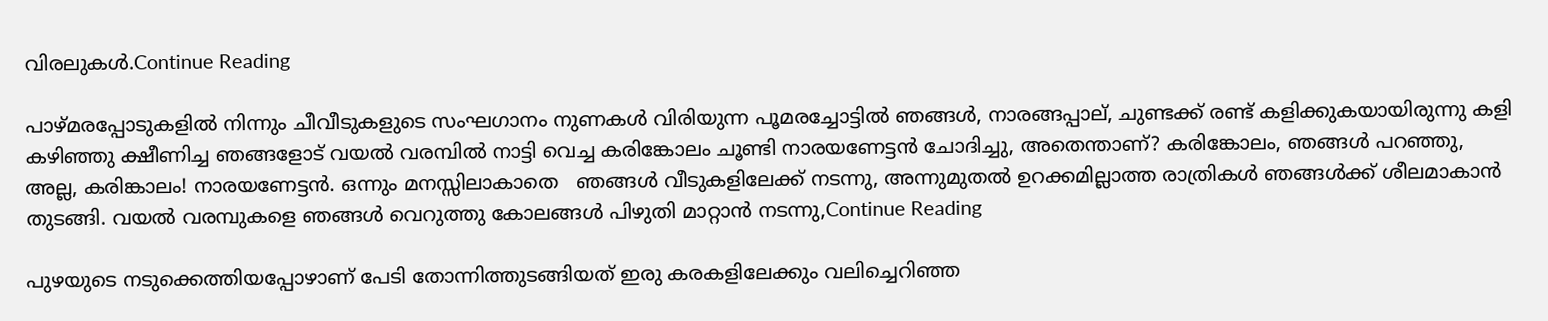വിരലുകള്‍.Continue Reading

പാഴ്മരപ്പോടുകളിൽ നിന്നും ചീവീടുകളുടെ സംഘഗാനം നുണകൾ വിരിയുന്ന പൂമരച്ചോട്ടിൽ ഞങ്ങൾ, നാരങ്ങപ്പാല്, ചുണ്ടക്ക് രണ്ട് കളിക്കുകയായിരുന്നു കളി കഴിഞ്ഞു ക്ഷീണിച്ച ഞങ്ങളോട് വയൽ വരമ്പിൽ നാട്ടി വെച്ച കരിങ്കോലം ചൂണ്ടി നാരയണേട്ടൻ ചോദിച്ചു, അതെന്താണ്? കരിങ്കോലം, ഞങ്ങൾ പറഞ്ഞു, അല്ല, കരിങ്കാലം! നാരയണേട്ടൻ. ഒന്നും മനസ്സിലാകാതെ   ഞങ്ങൾ വീടുകളിലേക്ക് നടന്നു, അന്നുമുതൽ ഉറക്കമില്ലാത്ത രാത്രികൾ ഞങ്ങൾക്ക് ശീലമാകാൻ തുടങ്ങി. വയൽ വരമ്പുകളെ ഞങ്ങൾ വെറുത്തു കോലങ്ങൾ പിഴുതി മാറ്റാൻ നടന്നു,Continue Reading

പുഴയുടെ നടുക്കെത്തിയപ്പോഴാണ് പേടി തോന്നിത്തുടങ്ങിയത് ഇരു കരകളിലേക്കും വലിച്ചെറിഞ്ഞ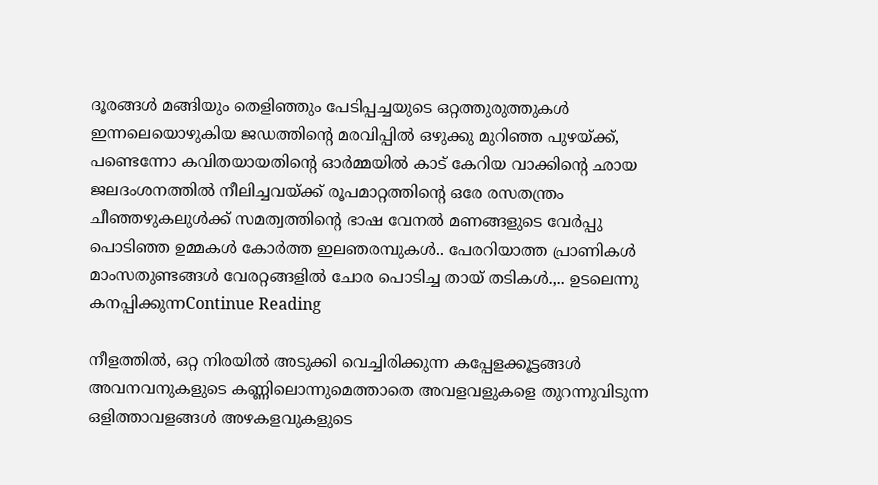ദൂരങ്ങൾ മങ്ങിയും തെളിഞ്ഞും പേടിപ്പച്ചയുടെ ഒറ്റത്തുരുത്തുകൾ ഇന്നലെയൊഴുകിയ ജഡത്തിന്റെ മരവിപ്പിൽ ഒഴുക്കു മുറിഞ്ഞ പുഴയ്ക്ക്, പണ്ടെന്നോ കവിതയായതിന്റെ ഓർമ്മയിൽ കാട് കേറിയ വാക്കിന്റെ ഛായ ജലദംശനത്തിൽ നീലിച്ചവയ്ക്ക് രൂപമാറ്റത്തിന്റെ ഒരേ രസതന്ത്രം ചീഞ്ഞഴുകലുൾക്ക് സമത്വത്തിന്റെ ഭാഷ വേനൽ മണങ്ങളുടെ വേർപ്പു പൊടിഞ്ഞ ഉമ്മകൾ കോർത്ത ഇലഞരമ്പുകൾ.. പേരറിയാത്ത പ്രാണികൾ മാംസതുണ്ടങ്ങൾ വേരറ്റങ്ങളിൽ ചോര പൊടിച്ച തായ് തടികൾ.,.. ഉടലെന്നു കനപ്പിക്കുന്നContinue Reading

നീളത്തില്‍, ഒറ്റ നിരയില്‍ അടുക്കി വെച്ചിരിക്കുന്ന കപ്പേളക്കൂട്ടങ്ങള്‍ അവനവനുകളുടെ കണ്ണിലൊന്നുമെത്താതെ അവളവളുകളെ തുറന്നുവിടുന്ന ഒളിത്താവളങ്ങള്‍ അഴകളവുകളുടെ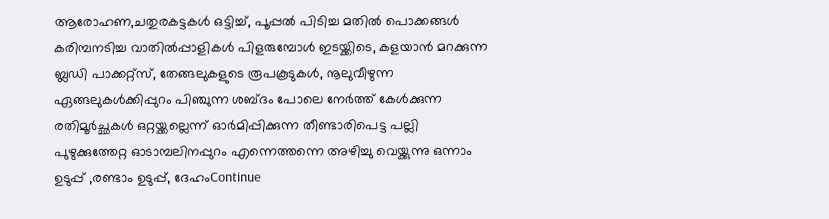ആരോഹണ,ചതുരകട്ടകള്‍ ഒട്ടിച്ച്‌, പൂപ്പല്‍ പിടിച്ച മതില്‍ പൊക്കങ്ങള്‍ കരിമ്പനടിച്ച വാതില്‍പ്പാളികള്‍ പിളരുമ്പോള്‍ ഇടയ്ക്കിടെ, കളയാന്‍ മറക്കുന്ന ബ്ലഡി പാക്കറ്റ്സ്, തേങ്ങലുകളുടെ രൂപകൂടുകള്‍, നൂലുവീഴുന്ന ഏങ്ങലുകള്‍ക്കിപ്പുറം പിഞ്ചുന്ന ശബ്ദം പോലെ നേര്‍ത്ത്‌ കേള്‍ക്കുന്ന രതിമൂര്‍ച്ഛകള്‍ ഒറ്റയ്ക്കല്ലെന്ന് ഓര്‍മിപ്പിക്കുന്ന തീണ്ടാരിപെട്ട പല്ലി പുഴുക്കുത്തേറ്റ ഓടാമ്പലിനപ്പുറം എന്നെത്തന്നെ അഴിച്ചു വെയ്ക്കുന്നു ഒന്നാം ഉടുപ്പ് ,രണ്ടാം ഉടുപ്പ്, ദേഹംContinue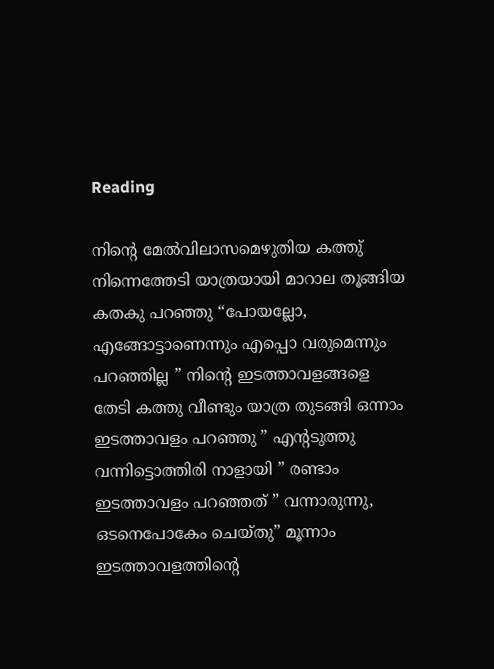Reading

നിന്റെ മേൽവിലാസമെഴുതിയ കത്തു് നിന്നെത്തേടി യാത്രയായി മാറാല തൂങ്ങിയ കതകു പറഞ്ഞു “പോയല്ലോ, എങ്ങോട്ടാണെന്നും എപ്പൊ വരുമെന്നും പറഞ്ഞില്ല ” നിന്റെ ഇടത്താവളങ്ങളെ തേടി കത്തു വീണ്ടും യാത്ര തുടങ്ങി ഒന്നാം ഇടത്താവളം പറഞ്ഞു ” എന്റടുത്തു വന്നിട്ടൊത്തിരി നാളായി ” രണ്ടാം ഇടത്താവളം പറഞ്ഞത് ” വന്നാരുന്നു, ഒടനെപോകേം ചെയ്തു” മൂന്നാം ഇടത്താവളത്തിന്റെ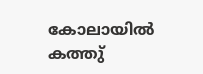കോലായിൽ കത്തു്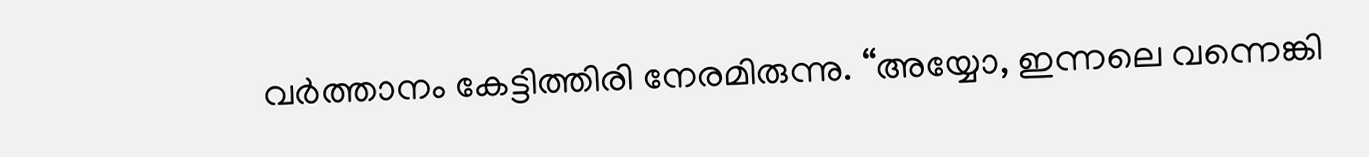വർത്താനം കേട്ടിത്തിരി നേരമിരുന്നു. “അയ്യോ, ഇന്നലെ വന്നെങ്കി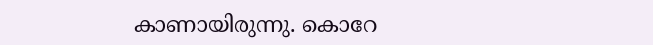കാണായിരുന്നു. കൊറേ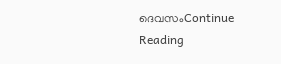ദെവസംContinue Reading